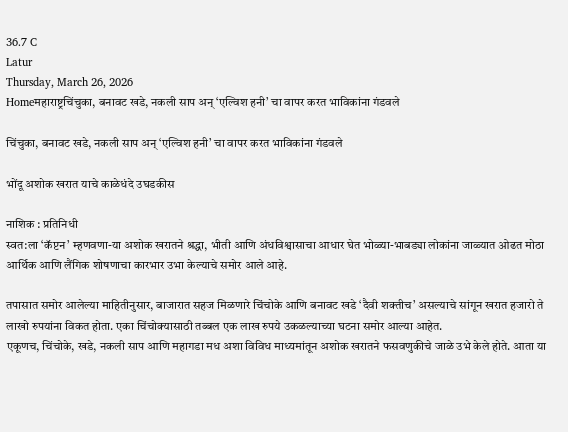36.7 C
Latur
Thursday, March 26, 2026
Homeमहाराष्ट्रचिंचुका, बनावट खडे, नकली साप अन् ‘एल्विश हनी’ चा वापर करत भाविकांना गंडवले

चिंचुका, बनावट खडे, नकली साप अन् ‘एल्विश हनी’ चा वापर करत भाविकांना गंडवले

भोंदू अशोक खरात याचे काळेधंदे उघडकीस

नाशिक : प्रतिनिधी
स्वत:ला ‘कॅप्टन’ म्हणवणा-या अशोक खरातने श्रद्धा, भीती आणि अंधविश्वासाचा आधार घेत भोळ्या-भाबड्या लोकांना जाळ्यात ओढत मोठा आर्थिक आणि लैंगिक शोषणाचा कारभार उभा केल्याचे समोर आले आहे.

तपासात समोर आलेल्या माहितीनुसार, बाजारात सहज मिळणारे चिंचोके आणि बनावट खडे ‘दैवी शक्तीच’ असल्याचे सांगून खरात हजारो ते लाखो रुपयांना विकत होता. एका चिंचोक्यासाठी तब्बल एक लाख रुपये उकळल्याच्या घटना समोर आल्या आहेत.
एकूणच, चिंचोके, खडे, नकली साप आणि महागडा मध अशा विविध माध्यमांतून अशोक खरातने फसवणुकीचे जाळे उभे केले होते. आता या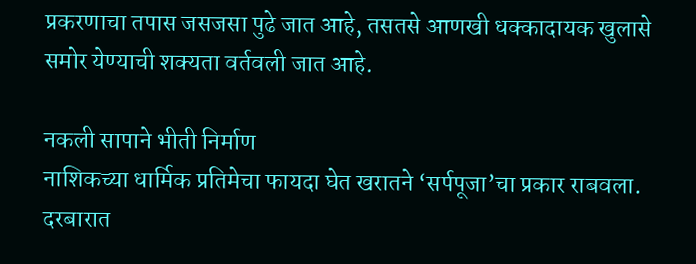प्रकरणाचा तपास जसजसा पुढे जात आहे, तसतसे आणखी धक्कादायक खुलासे समोर येण्याची शक्यता वर्तवली जात आहे.

नकली सापाने भीती निर्माण
नाशिकच्या धार्मिक प्रतिमेचा फायदा घेत खरातने ‘सर्पपूजा’चा प्रकार राबवला. दरबारात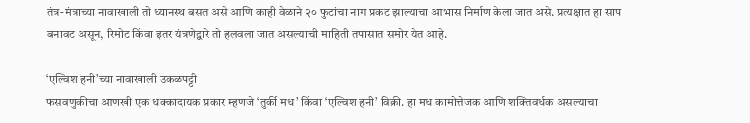तंत्र-मंत्राच्या नावाखाली तो ध्यानस्थ बसत असे आणि काही वेळाने २० फुटांचा नाग प्रकट झाल्याचा आभास निर्माण केला जात असे. प्रत्यक्षात हा साप बनावट असून, रिमोट किंवा इतर यंत्रणेद्वारे तो हलवला जात असल्याची माहिती तपासात समोर येत आहे.

‘एल्विश हनी’च्या नावाखाली उकळपट्टी
फसवणुकीचा आणखी एक धक्कादायक प्रकार म्हणजे ‘तुर्की मध’ किंवा ‘एल्विश हनी’ विक्री. हा मध कामोत्तेजक आणि शक्तिवर्धक असल्याचा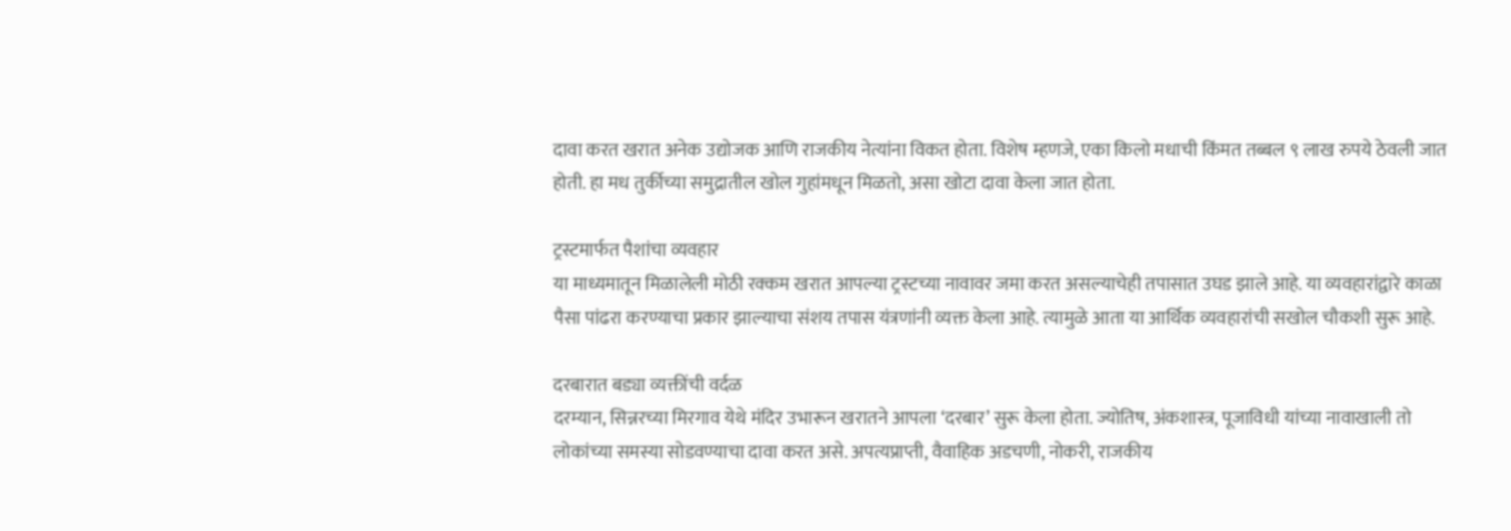दावा करत खरात अनेक उद्योजक आणि राजकीय नेत्यांना विकत होता. विशेष म्हणजे, एका किलो मधाची किंमत तब्बल ९ लाख रुपये ठेवली जात होती. हा मध तुर्कीच्या समुद्रातील खोल गुहांमधून मिळतो, असा खोटा दावा केला जात होता.

ट्रस्टमार्फत पैशांचा व्यवहार
या माध्यमातून मिळालेली मोठी रक्कम खरात आपल्या ट्रस्टच्या नावावर जमा करत असल्याचेही तपासात उघड झाले आहे. या व्यवहारांद्वारे काळा पैसा पांढरा करण्याचा प्रकार झाल्याचा संशय तपास यंत्रणांनी व्यक्त केला आहे. त्यामुळे आता या आर्थिक व्यवहारांची सखोल चौकशी सुरू आहे.

दरबारात बड्या व्यक्तींची वर्दळ
दरम्यान, सिन्नरच्या मिरगाव येथे मंदिर उभारून खरातने आपला ‘दरबार’ सुरू केला होता. ज्योतिष, अंकशास्त्र, पूजाविधी यांच्या नावाखाली तो लोकांच्या समस्या सोडवण्याचा दावा करत असे. अपत्यप्राप्ती, वैवाहिक अडचणी, नोकरी, राजकीय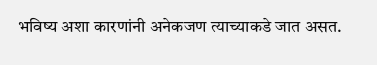भविष्य अशा कारणांनी अनेकजण त्याच्याकडे जात असत.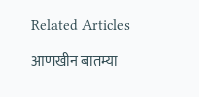Related Articles

आणखीन बातम्या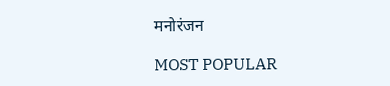मनोरंजन

MOST POPULAR